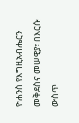ዮሐንስ የእግዚአብሔርን መቅደስና መሠዊያ፣ በእርሱ ውስጥ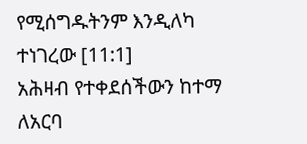የሚሰግዱትንም እንዲለካ ተነገረው [11:1]
አሕዛብ የተቀደሰችውን ከተማ ለአርባ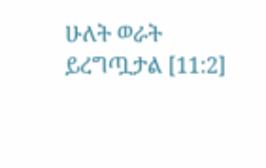ሁለት ወራት ይረግጧታል [11:2]